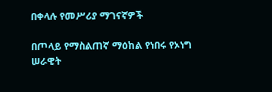በቀላሉ የመሥሪያ ማገናኛዎች

በጦላይ የማስልጠኛ ማዕከል የነበሩ የኦነግ ሠራዊት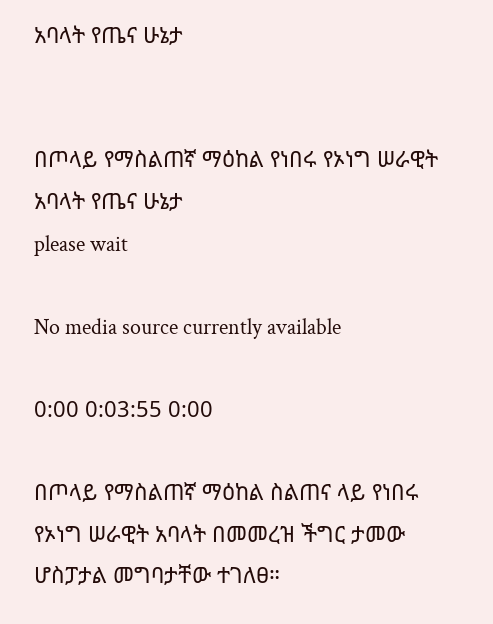አባላት የጤና ሁኔታ


በጦላይ የማስልጠኛ ማዕከል የነበሩ የኦነግ ሠራዊት አባላት የጤና ሁኔታ
please wait

No media source currently available

0:00 0:03:55 0:00

በጦላይ የማስልጠኛ ማዕከል ስልጠና ላይ የነበሩ የኦነግ ሠራዊት አባላት በመመረዝ ችግር ታመው ሆስፓታል መግባታቸው ተገለፀ።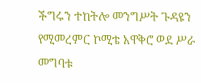ችግሩን ተከትሎ መንግሥት ጉዳዩን የሚመረምር ኮሚቴ አዋቅሮ ወደ ሥራ መግባቱ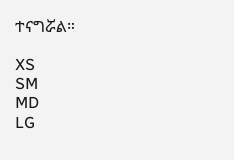ተናግሯል።

XS
SM
MD
LG